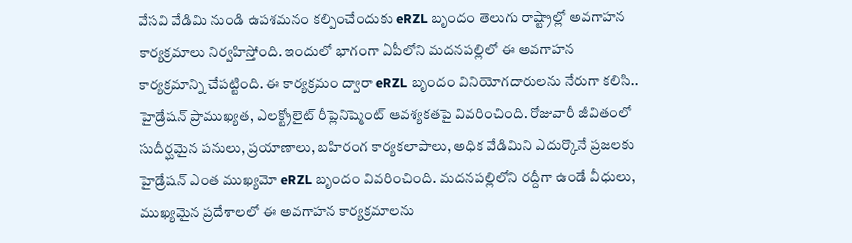వేసవి వేడిమి నుండి ఉపశమనం కల్పించేందుకు eRZL బృందం తెలుగు రాష్ట్రాల్లో అవగాహన కార్యక్రమాలు నిర్వహిస్తోంది. ఇందులో భాగంగా ఏపీలోని మదనపల్లిలో ఈ అవగాహన కార్యక్రమాన్ని చేపట్టింది. ఈ కార్యక్రమం ద్వారా eRZL బృందం వినియోగదారులను నేరుగా కలిసి.. హైడ్రేషన్ ప్రాముఖ్యత, ఎలక్ట్రోలైట్ రీప్లెనిష్మెంట్ ఆవశ్యకతపై వివరించింది. రోజువారీ జీవితంలో సుదీర్ఘమైన పనులు, ప్రయాణాలు, బహిరంగ కార్యకలాపాలు, అధిక వేడిమిని ఎదుర్కొనే ప్రజలకు హైడ్రేషన్ ఎంత ముఖ్యమో eRZL బృందం వివరించింది. మదనపల్లిలోని రద్దీగా ఉండే వీధులు, ముఖ్యమైన ప్రదేశాలలో ఈ అవగాహన కార్యక్రమాలను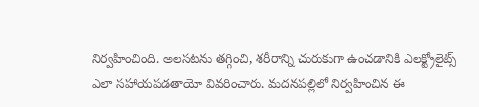నిర్వహించింది. అలసటను తగ్గించి, శరీరాన్ని చురుకుగా ఉంచడానికి ఎలక్ట్రోలైట్స్ ఎలా సహాయపడతాయో వివరించారు. మదనపల్లిలో నిర్వహించిన ఈ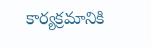కార్యక్రమానికి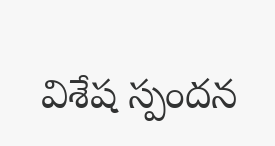విశేష స్పందన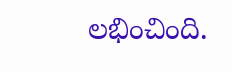లభించింది.